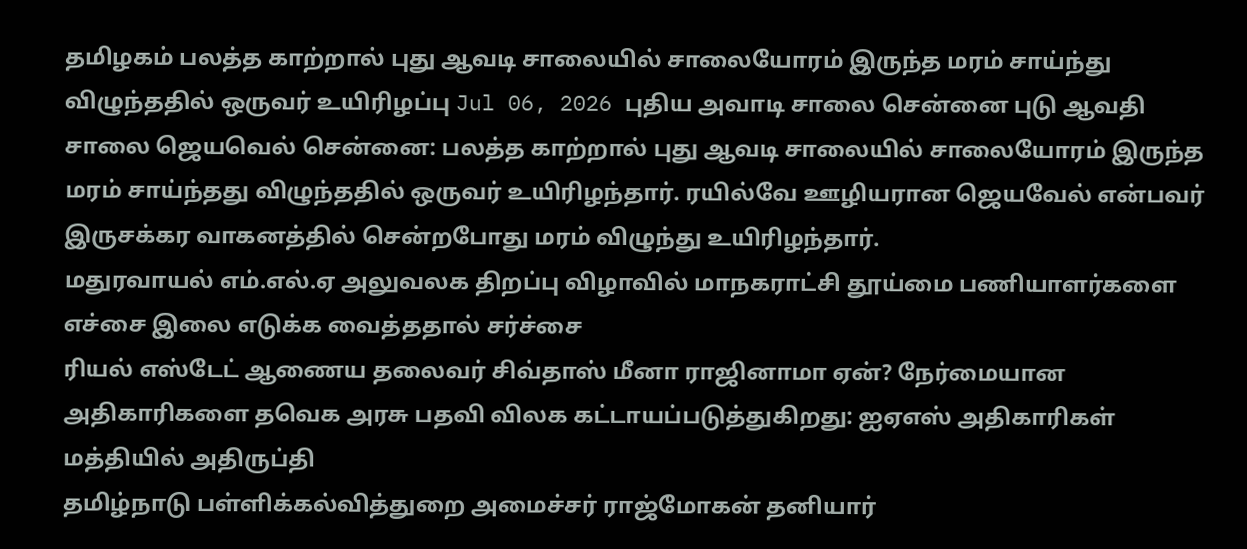தமிழகம் பலத்த காற்றால் புது ஆவடி சாலையில் சாலையோரம் இருந்த மரம் சாய்ந்து விழுந்ததில் ஒருவர் உயிரிழப்பு Jul 06, 2026 புதிய அவாடி சாலை சென்னை புடு ஆவதி சாலை ஜெயவெல் சென்னை: பலத்த காற்றால் புது ஆவடி சாலையில் சாலையோரம் இருந்த மரம் சாய்ந்தது விழுந்ததில் ஒருவர் உயிரிழந்தார். ரயில்வே ஊழியரான ஜெயவேல் என்பவர் இருசக்கர வாகனத்தில் சென்றபோது மரம் விழுந்து உயிரிழந்தார்.
மதுரவாயல் எம்.எல்.ஏ அலுவலக திறப்பு விழாவில் மாநகராட்சி தூய்மை பணியாளர்களை எச்சை இலை எடுக்க வைத்ததால் சர்ச்சை
ரியல் எஸ்டேட் ஆணைய தலைவர் சிவ்தாஸ் மீனா ராஜினாமா ஏன்? நேர்மையான அதிகாரிகளை தவெக அரசு பதவி விலக கட்டாயப்படுத்துகிறது: ஐஏஎஸ் அதிகாரிகள் மத்தியில் அதிருப்தி
தமிழ்நாடு பள்ளிக்கல்வித்துறை அமைச்சர் ராஜ்மோகன் தனியார்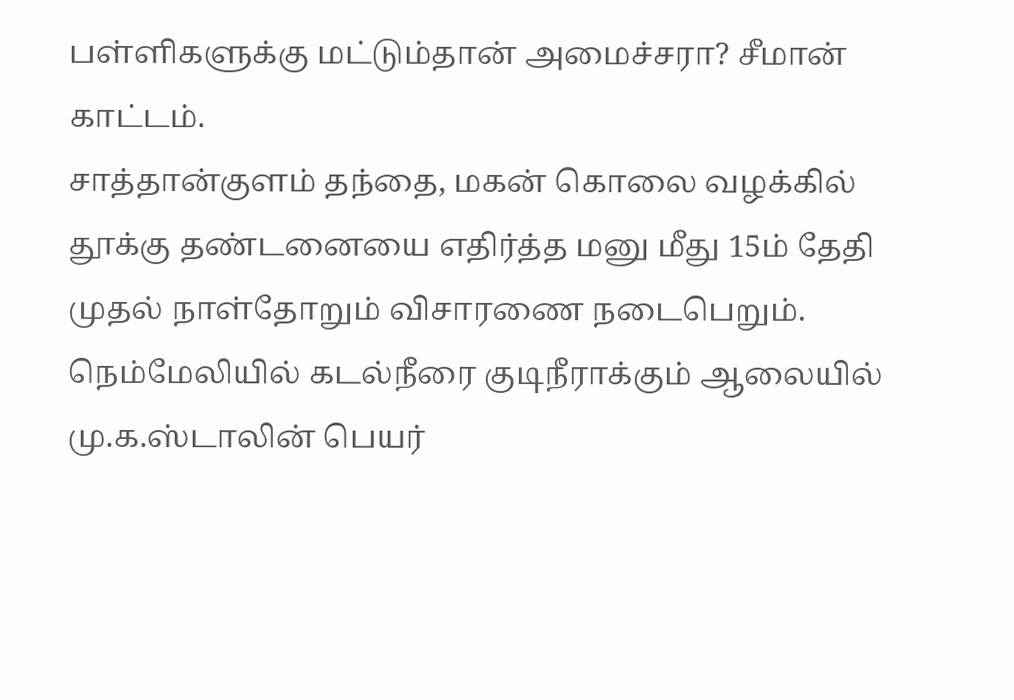பள்ளிகளுக்கு மட்டும்தான் அமைச்சரா? சீமான் காட்டம்.
சாத்தான்குளம் தந்தை, மகன் கொலை வழக்கில் தூக்கு தண்டனையை எதிர்த்த மனு மீது 15ம் தேதி முதல் நாள்தோறும் விசாரணை நடைபெறும்.
நெம்மேலியில் கடல்நீரை குடிநீராக்கும் ஆலையில் மு.க.ஸ்டாலின் பெயர்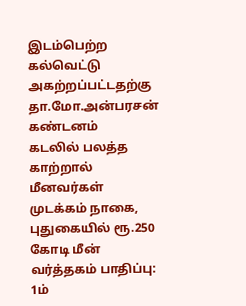இடம்பெற்ற கல்வெட்டு அகற்றப்பட்டதற்கு தா.மோ.அன்பரசன் கண்டனம்
கடலில் பலத்த காற்றால் மீனவர்கள் முடக்கம் நாகை, புதுகையில் ரூ.250 கோடி மீன் வர்த்தகம் பாதிப்பு: 1ம்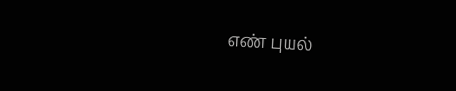எண் புயல்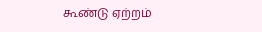கூண்டு ஏற்றம்